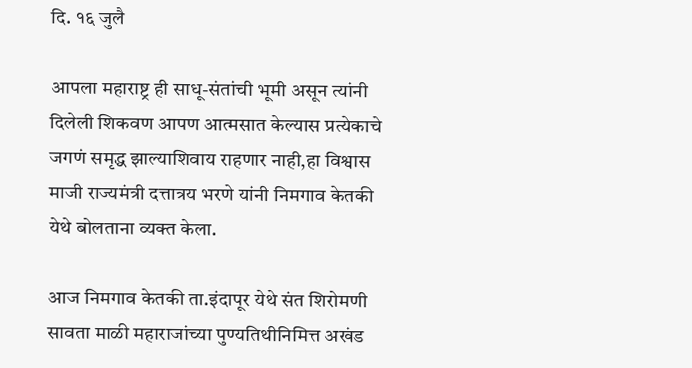दि. १६ जुलै

आपला महाराष्ट्र ही साधू-संतांची भूमी असून त्यांनी दिलेली शिकवण आपण आत्मसात केल्यास प्रत्येकाचे जगणं समृद्ध झाल्याशिवाय राहणार नाही,हा विश्वास माजी राज्यमंत्री दत्तात्रय भरणे यांनी निमगाव केतकी येथे बोलताना व्यक्त केला.

आज निमगाव केतकी ता.इंदापूर येथे संत शिरोमणी सावता माळी महाराजांच्या पुण्यतिथीनिमित्त अखंड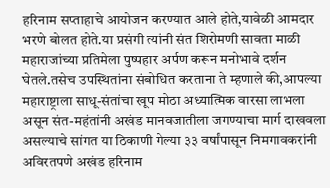हरिनाम सप्ताहाचे आयोजन करण्यात आले होते,यावेळी आमदार भरणे बोलत होते.या प्रसंगी त्यांनी संत शिरोमणी सावता माळी महाराजांच्या प्रतिमेला पुष्पहार अर्पण करून मनोभावे दर्शन घेतले.तसेच उपस्थितांना संबोधित करताना ते म्हणाले की,आपल्या महाराष्ट्राला साधू-संतांचा खूप मोठा अध्यात्मिक वारसा लाभला असून संत-महंतांनी अखंड मानवजातीला जगण्याचा मार्ग दाखवला असल्याचे सांगत या ठिकाणी गेल्या ३३ वर्षांपासून निमगावकरांनी अविरतपणे अखंड हरिनाम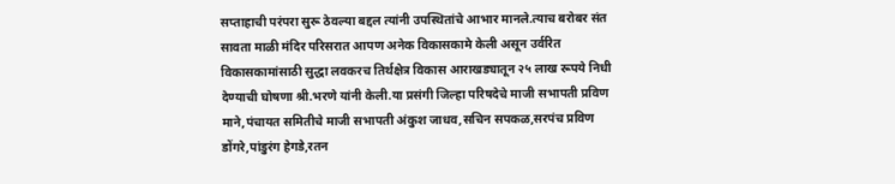सप्ताहाची परंपरा सुरू ठेवल्या बद्दल त्यांनी उपस्थितांचे आभार मानले.त्याच बरोबर संत सावता माळी मंदिर परिसरात आपण अनेक विकासकामे केली असून उर्वरित विकासकामांसाठी सुद्धा लवकरच तिर्थक्षेत्र विकास आराखड्यातून २५ लाख रूपये निधी देण्याची घोषणा श्री.भरणे यांनी केली.या प्रसंगी जिल्हा परिषदेचे माजी सभापती प्रविण माने,पंचायत समितीचे माजी सभापती अंकुश जाधव,सचिन सपकळ,सरपंच प्रविण डोंगरे,पांडुरंग हेगडे,रतन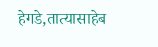हेगडे,तात्यासाहेब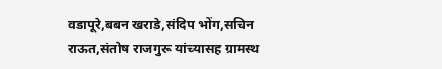वडापूरे,बबन खराडे,संदिप भोंग,सचिन राऊत,संतोष राजगुरू यांच्यासह ग्रामस्थ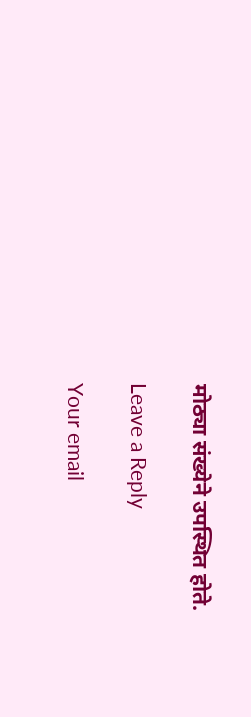मोठ्या संख्येने उपस्थित होते.

Leave a Reply

Your email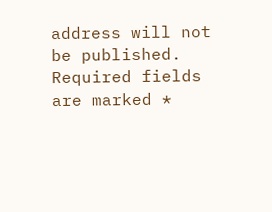address will not be published. Required fields are marked *